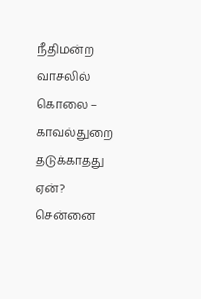நீதிமன்ற வாசலில் கொலை – காவல்துறை தடுக்காதது ஏன்? சென்னை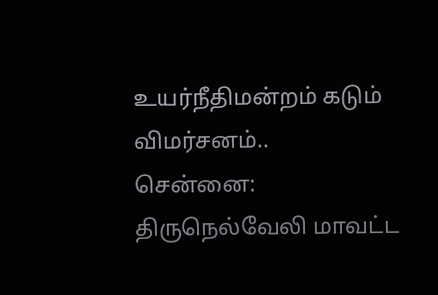உயர்நீதிமன்றம் கடும் விமர்சனம்..
சென்னை: திருநெல்வேலி மாவட்ட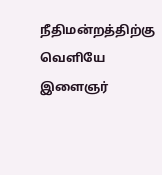நீதிமன்றத்திற்கு வெளியே இளைஞர்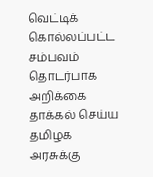வெட்டிக் கொல்லப்பட்ட சம்பவம் தொடர்பாக அறிக்கை தாக்கல் செய்ய தமிழக அரசுக்கு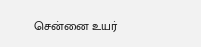சென்னை உயர்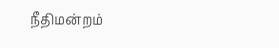நீதிமன்றம்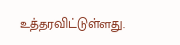உத்தரவிட்டுள்ளது.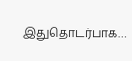இதுதொடர்பாக…